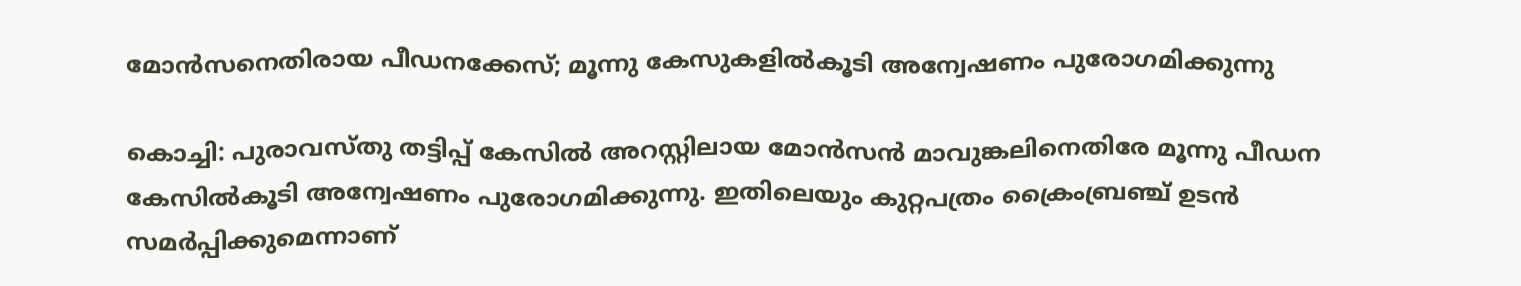മോന്‍സനെതിരായ പീഡനക്കേസ്; മൂന്നു കേസുകളില്‍കൂടി അന്വേഷണം പുരോഗമിക്കുന്നു

കൊച്ചി: പുരാവസ്തു തട്ടിപ്പ് കേസില്‍ അറസ്റ്റിലായ മോന്‍സന്‍ മാവുങ്കലിനെതിരേ മൂന്നു പീഡന കേസില്‍കൂടി അന്വേഷണം പുരോഗമിക്കുന്നു. ഇതിലെയും കുറ്റപത്രം ക്രൈംബ്രഞ്ച് ഉടന്‍ സമര്‍പ്പിക്കുമെന്നാണ്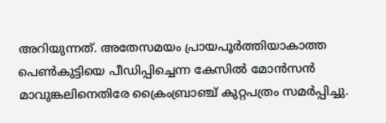അറിയുന്നത്. അതേസമയം പ്രായപൂര്‍ത്തിയാകാത്ത പെണ്‍കുട്ടിയെ പീഡിപ്പിച്ചെന്ന കേസില്‍ മോന്‍സൻ മാവുങ്കലിനെതിരേ ക്രൈംബ്രാഞ്ച് കുറ്റപത്രം സമര്‍പ്പിച്ചു.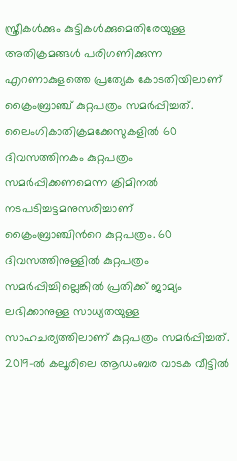സ്ത്രീകള്‍ക്കും കുട്ടികള്‍ക്കുമെതിരേയുള്ള അതിക്രമങ്ങള്‍ പരിഗണിക്കുന്ന എറണാകുളത്തെ പ്രത്യേക കോടതിയിലാണ് ക്രൈംബ്രാഞ്ച് കുറ്റപത്രം സമര്‍പ്പിച്ചത്. ലൈംഗികാതിക്രമക്കേസുകളില്‍ 60 ദിവസത്തിനകം കുറ്റപത്രം സമര്‍പ്പിക്കണമെന്ന ക്രിമിനല്‍ നടപടിച്ചട്ടമനുസരിച്ചാണ് ക്രൈംബ്രാഞ്ചിന്‍റെ കുറ്റപത്രം. 60 ദിവസത്തിനുള്ളില്‍ കുറ്റപത്രം സമര്‍പ്പിച്ചില്ലെങ്കില്‍ പ്രതിക്ക് ജാമ്യം ലഭിക്കാനുള്ള സാധ്യതയുള്ള സാഹചര്യത്തിലാണ് കുറ്റപത്രം സമര്‍പ്പിച്ചത്. 2019-ല്‍ കലൂരിലെ ആഡംബര വാടക വീട്ടില്‍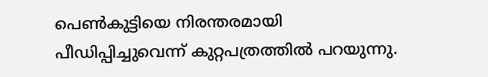പെൺകുട്ടിയെ നിരന്തരമായി പീഡിപ്പിച്ചുവെന്ന് കുറ്റപത്രത്തില്‍ പറയുന്നു.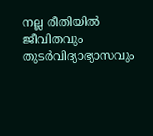നല്ല രീതിയിൽ ജീവിതവും തുടര്‍വിദ്യാഭ്യാസവും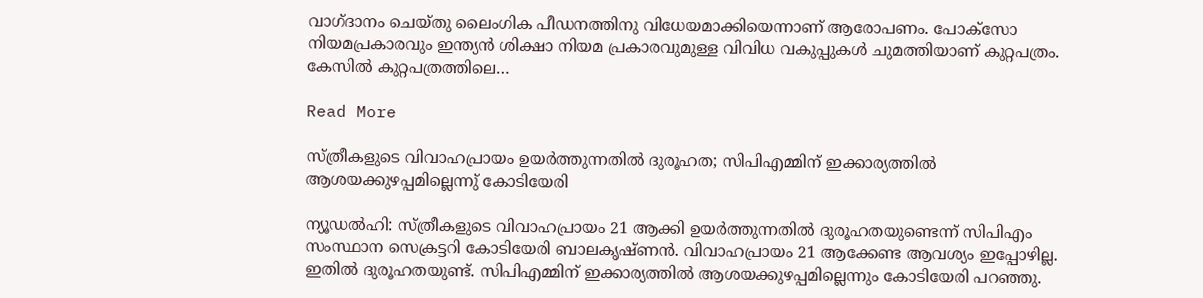വാഗ്ദാനം ചെയ്തു ലൈംഗിക പീഡനത്തിനു വിധേയമാക്കിയെന്നാണ് ആരോപണം. പോക്‌സോ നിയമപ്രകാരവും ഇന്ത്യന്‍ ശിക്ഷാ നിയമ പ്രകാരവുമുള്ള വിവിധ വകുപ്പുകള്‍ ചുമത്തിയാണ് കുറ്റപത്രം. കേസില്‍ കുറ്റപത്രത്തിലെ…

Read More

സ്ത്രീകളുടെ വിവാഹപ്രായം ഉയർത്തുന്നതിൽ ദുരൂഹത; സിപിഎമ്മിന് ഇക്കാര്യത്തിൽ ആശയക്കുഴപ്പമില്ലെന്നു് കോടിയേരി

ന്യൂഡൽഹി: സ്ത്രീകളുടെ വിവാഹപ്രായം 21 ആക്കി ഉയർത്തുന്നതിൽ ദുരൂഹതയുണ്ടെന്ന് സിപിഎം സംസ്ഥാന സെക്രട്ടറി കോടിയേരി ബാലകൃഷ്ണൻ. വിവാഹപ്രായം 21 ആക്കേണ്ട ആവശ്യം ഇപ്പോഴില്ല. ഇതിൽ ദുരൂഹതയുണ്ട്. സിപിഎമ്മിന് ഇക്കാര്യത്തിൽ ആശയക്കുഴപ്പമില്ലെന്നും കോടിയേരി പറഞ്ഞു.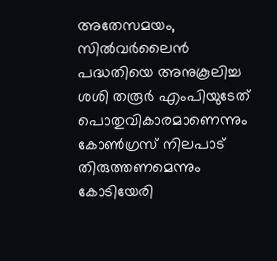അതേസമയം, സിൽവർലൈൻ പദ്ധതിയെ അനുകൂലിച്ച ശശി തരൂർ എംപിയുടേത് പൊതുവികാരമാണെന്നും കോൺഗ്രസ് നിലപാട് തിരുത്തണമെന്നും കോടിയേരി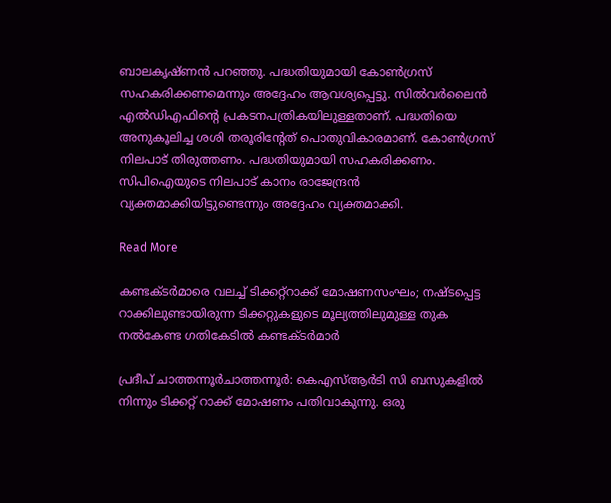ബാലകൃഷ്ണൻ പറഞ്ഞു. പദ്ധതിയുമായി കോൺഗ്രസ് സഹകരിക്കണമെന്നും അദ്ദേഹം ആവശ്യപ്പെട്ടു. സില്‍വര്‍ലൈന്‍ എല്‍ഡിഎഫിന്‍റെ പ്രകടനപത്രികയിലുള്ളതാണ്. പദ്ധതിയെ അനുകൂലിച്ച ശശി തരൂരിന്‍റേത് പൊതുവികാരമാണ്. കോണ്‍ഗ്രസ് നിലപാട് തിരുത്തണം. പദ്ധതിയുമായി സഹകരിക്കണം. സിപിഐയുടെ നിലപാട് കാനം രാജേന്ദ്രന്‍ വ്യക്തമാക്കിയിട്ടുണ്ടെന്നും അദ്ദേഹം വ്യക്തമാക്കി.

Read More

കണ്ടക്ടർമാരെ വലച്ച് ടിക്കറ്റ്റാക്ക് മോഷണസംഘം; നഷ്ടപ്പെട്ട റാക്കിലുണ്ടായിരുന്ന ടിക്കറ്റുകളുടെ മൂല്യത്തിലുമുള്ള തുക നൽകേണ്ട ഗതികേടിൽ കണ്ടക്ടർമാർ

പ്രദീപ് ചാത്തന്നൂർചാത്തന്നൂർ: കെഎസ്ആർടി സി ബസുകളിൽ നിന്നും ടിക്കറ്റ് റാക്ക് മോഷണം പതിവാകുന്നു. ഒരു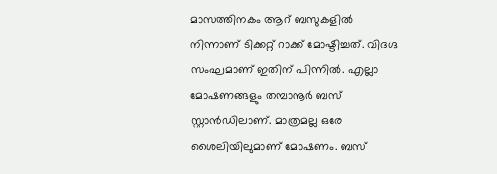മാസത്തിനകം ആറ് ബസുകളിൽ നിന്നാണ് ടിക്കറ്റ് റാക്ക് മോഷ്ടിച്ചത്. വിദഗ്ദ സംഘമാണ് ഇതിന് പിന്നിൽ. എല്ലാ മോഷണങ്ങളും തമ്പാനൂർ ബസ് സ്റ്റാൻഡിലാണ്. മാത്രമല്ല ഒരേ ശൈലിയിലുമാണ് മോഷണം. ബസ്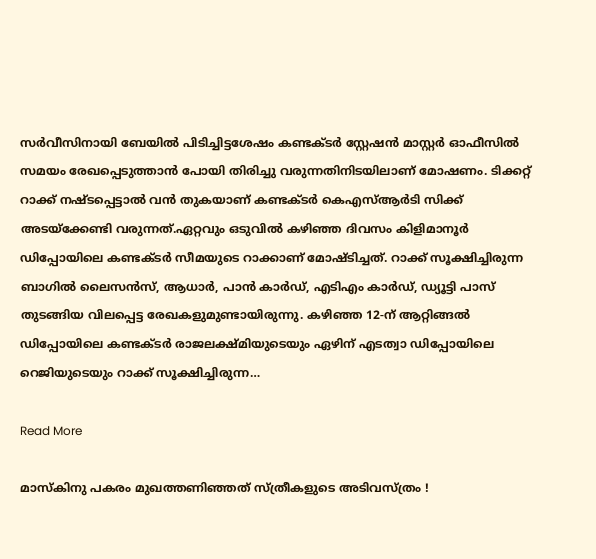സർവീസിനായി ബേയിൽ പിടിച്ചിട്ടശേഷം കണ്ടക്ടർ സ്റ്റേഷൻ മാസ്റ്റർ ഓഫീസിൽ സമയം രേഖപ്പെടുത്താൻ പോയി തിരിച്ചു വരുന്നതിനിടയിലാണ് മോഷണം. ടിക്കറ്റ് റാക്ക് നഷ്ടപ്പെട്ടാൽ വൻ തുകയാണ് കണ്ടക്ടർ കെഎസ്ആർടി സിക്ക് അടയ്ക്കേണ്ടി വരുന്നത്.ഏറ്റവും ഒടുവിൽ കഴിഞ്ഞ ദിവസം കിളിമാനൂർ ഡിപ്പോയിലെ കണ്ടക്ടർ സീമയുടെ റാക്കാണ് മോഷ്ടിച്ചത്. റാക്ക് സൂക്ഷിച്ചിരുന്ന ബാഗിൽ ലൈസൻസ്, ആധാർ, പാൻ കാർഡ്, എടിഎം കാർഡ്, ഡ്യൂട്ടി പാസ് തുടങ്ങിയ വിലപ്പെട്ട രേഖകളുമുണ്ടായിരുന്നു. കഴിഞ്ഞ 12-ന് ആറ്റിങ്ങൽ ഡിപ്പോയിലെ കണ്ടക്ടർ രാജലക്ഷ്മിയുടെയും ഏഴിന് എടത്വാ ഡിപ്പോയിലെ റെജിയുടെയും റാക്ക് സൂക്ഷിച്ചിരുന്ന…

Read More

മാസ്‌കിനു പകരം മുഖത്തണിഞ്ഞത് സ്ത്രീകളുടെ അടിവസ്ത്രം !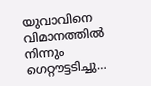യുവാവിനെ വിമാനത്തില്‍ നിന്നും ഗെറ്റൗട്ടടിച്ചു…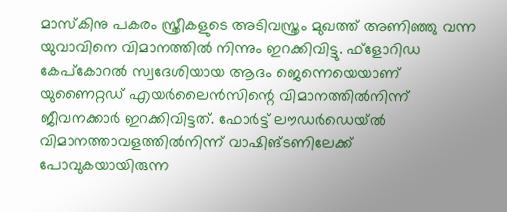മാസ്‌കിനു പകരം സ്ത്രീകളുടെ അടിവസ്ത്രം മുഖത്ത് അണിഞ്ഞു വന്ന യുവാവിനെ വിമാനത്തില്‍ നിന്നും ഇറക്കിവിട്ടു. ഫ്ളോറിഡ കേപ്കോറല്‍ സ്വദേശിയായ ആദം ജെന്നെയെയാണ് യുണൈറ്റഡ് എയര്‍ലൈന്‍സിന്റെ വിമാനത്തില്‍നിന്ന് ജീവനക്കാര്‍ ഇറക്കിവിട്ടത്. ഫോര്‍ട്ട് ലൗഡര്‍ഡെയ്ല്‍ വിമാനത്താവളത്തില്‍നിന്ന് വാഷിങ്ടണിലേക്ക് പോവുകയായിരുന്ന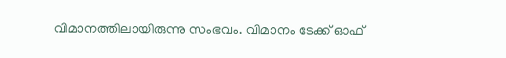വിമാനത്തിലായിരുന്നു സംഭവം. വിമാനം ടേക്ക് ഓഫ്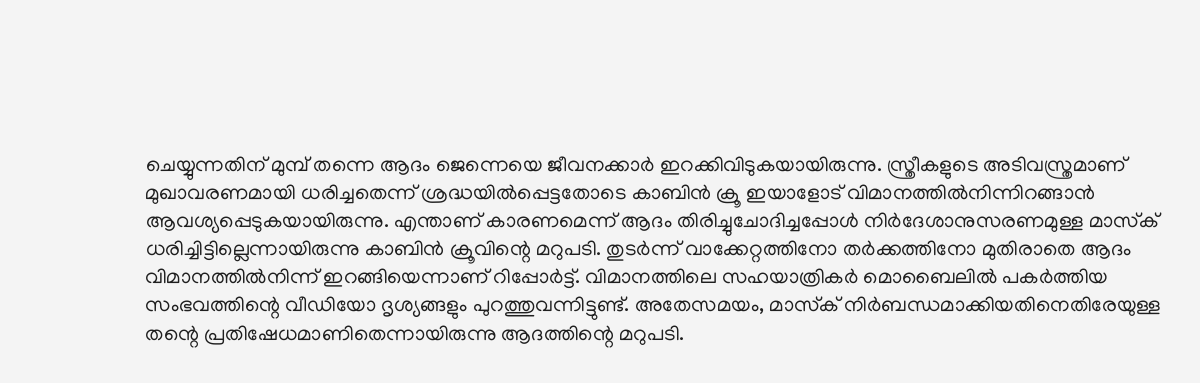ചെയ്യുന്നതിന് മുമ്പ് തന്നെ ആദം ജെന്നെയെ ജീവനക്കാര്‍ ഇറക്കിവിടുകയായിരുന്നു. സ്ത്രീകളുടെ അടിവസ്ത്രമാണ് മുഖാവരണമായി ധരിച്ചതെന്ന് ശ്രദ്ധയില്‍പ്പെട്ടതോടെ കാബിന്‍ ക്രൂ ഇയാളോട് വിമാനത്തില്‍നിന്നിറങ്ങാന്‍ ആവശ്യപ്പെടുകയായിരുന്നു. എന്താണ് കാരണമെന്ന് ആദം തിരിച്ചുചോദിച്ചപ്പോള്‍ നിര്‍ദേശാനുസരണമുള്ള മാസ്‌ക് ധരിച്ചിട്ടില്ലെന്നായിരുന്നു കാബിന്‍ ക്രൂവിന്റെ മറുപടി. തുടര്‍ന്ന് വാക്കേറ്റത്തിനോ തര്‍ക്കത്തിനോ മുതിരാതെ ആദം വിമാനത്തില്‍നിന്ന് ഇറങ്ങിയെന്നാണ് റിപ്പോര്‍ട്ട്. വിമാനത്തിലെ സഹയാത്രികര്‍ മൊബൈലില്‍ പകര്‍ത്തിയ സംഭവത്തിന്റെ വീഡിയോ ദൃശ്യങ്ങളും പുറത്തുവന്നിട്ടുണ്ട്. അതേസമയം, മാസ്‌ക് നിര്‍ബന്ധമാക്കിയതിനെതിരേയുള്ള തന്റെ പ്രതിഷേധമാണിതെന്നായിരുന്നു ആദത്തിന്റെ മറുപടി.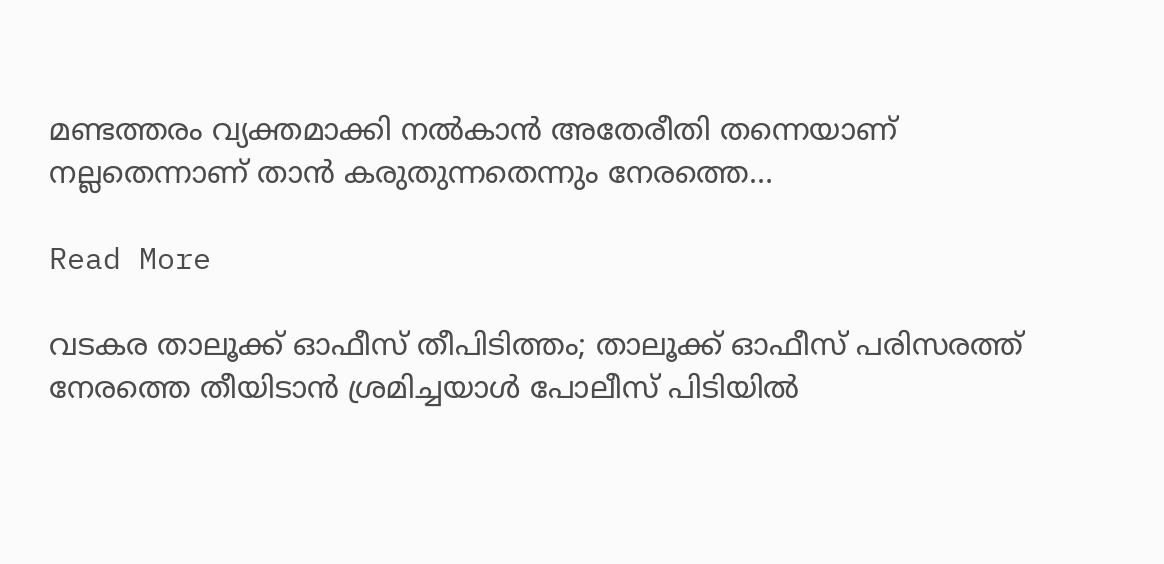മണ്ടത്തരം വ്യക്തമാക്കി നല്‍കാന്‍ അതേരീതി തന്നെയാണ് നല്ലതെന്നാണ് താന്‍ കരുതുന്നതെന്നും നേരത്തെ…

Read More

വടകര താലൂക്ക് ഓഫീസ് തീപിടിത്തം; താലൂക്ക് ഓഫീസ് പരിസരത്ത് നേരത്തെ തീയിടാന്‍ ശ്രമിച്ചയാൾ പോലീസ് പിടിയിൽ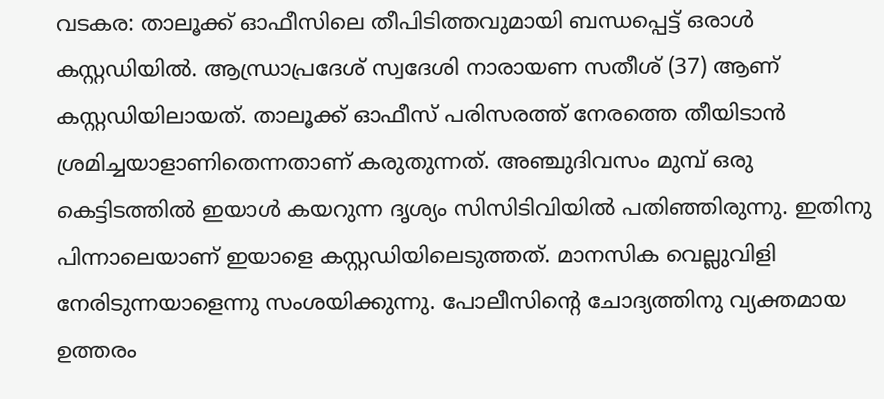വടകര: താലൂക്ക് ഓഫീസിലെ തീപിടിത്തവുമായി ബന്ധപ്പെട്ട് ഒരാള്‍ കസ്റ്റഡിയില്‍. ആന്ധ്രാപ്രദേശ് സ്വദേശി നാരായണ സതീശ് (37) ആണ് കസ്റ്റഡിയിലായത്. താലൂക്ക് ഓഫീസ് പരിസരത്ത് നേരത്തെ തീയിടാന്‍ ശ്രമിച്ചയാളാണിതെന്നതാണ് കരുതുന്നത്. അഞ്ചുദിവസം മുമ്പ് ഒരു കെട്ടിടത്തില്‍ ഇയാള്‍ കയറുന്ന ദൃശ്യം സിസിടിവിയില്‍ പതിഞ്ഞിരുന്നു. ഇതിനു പിന്നാലെയാണ് ഇയാളെ കസ്റ്റഡിയിലെടുത്തത്. മാനസിക വെല്ലുവിളി നേരിടുന്നയാളെന്നു സംശയിക്കുന്നു. പോലീസിന്‍റെ ചോദ്യത്തിനു വ്യക്തമായ ഉത്തരം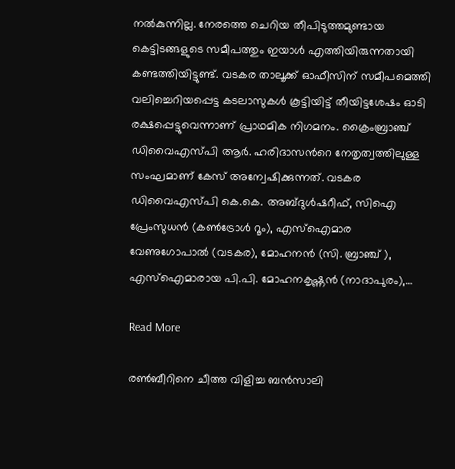നല്‍കുന്നില്ല. നേരത്തെ ചെറിയ തീപിടുത്തമുണ്ടായ കെട്ടിടങ്ങളുടെ സമീപത്തും ഇയാൾ എത്തിയിരുന്നതായി കണ്ടത്തിയിട്ടുണ്ട്. വടകര താലൂക്ക് ഓഫീസിന് സമീപമെത്തി വലിച്ചെറിയപ്പെട്ട കടലാസുകൾ കൂട്ടിയിട്ട് തീയിട്ടശേഷം ഓടി രക്ഷപ്പെട്ടുവെന്നാണ് പ്രാഥമിക നിഗമനം. ക്രൈംബ്രാഞ്ച് ഡിവൈഎസ്പി ആര്‍. ഹരിദാസന്‍റെ നേതൃത്വത്തിലുള്ള സംഘമാണ് കേസ് അന്വേഷിക്കുന്നത്. വടകര ഡിവൈഎസ്പി കെ.കെ. അബ്ദുള്‍ഷറീഫ്, സിഐ പ്രേംസുധന്‍ (കണ്‍ട്രോള്‍ റൂം), എസ്‌ഐമാര വേണുഗോപാല്‍ (വടകര), മോഹനന്‍ (സി. ബ്രാഞ്ച് ), എസ്‌ഐമാരായ പി.പി. മോഹനകൃഷ്ണന്‍ (നാദാപുരം),…

Read More

രണ്‍ബീറിനെ ചീത്ത വിളിച്ച ബന്‍സാലി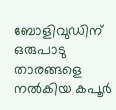ബോളിവുഡിന് ഒരുപാടു താരങ്ങളെ നല്‍കിയ കപൂര്‍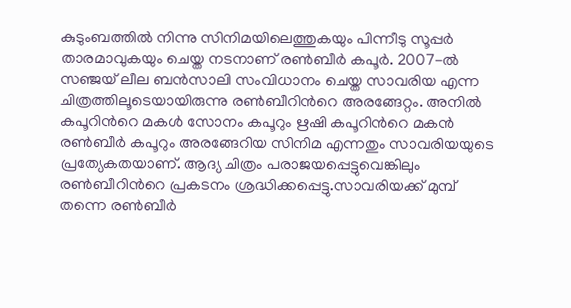കുടുംബത്തില്‍ നിന്നു സിനിമയിലെത്തുകയും പിന്നീടു സൂപ്പര്‍ താരമാവുകയും ചെയ്ത നടനാണ് രണ്‍ബീര്‍ കപൂര്‍. 2007-ല്‍ സഞ്ജയ് ലീല ബന്‍സാലി സംവിധാനം ചെയ്ത സാവരിയ എന്ന ചിത്രത്തിലൂടെയായിരുന്നു രണ്‍ബീറിന്‍റെ അരങ്ങേറ്റം. അനില്‍ കപൂറിന്‍റെ മകള്‍ സോനം കപൂറും ഋഷി കപൂറിന്‍റെ മകന്‍ രണ്‍ബീര്‍ കപൂറും അരങ്ങേറിയ സിനിമ എന്നതും സാവരിയയുടെ പ്രത്യേകതയാണ്. ആദ്യ ചിത്രം പരാജയപ്പെട്ടുവെങ്കിലും രണ്‍ബീറിന്‍റെ പ്രകടനം ശ്രദ്ധിക്കപ്പെട്ടു.സാവരിയക്ക് മുമ്പ് തന്നെ രണ്‍ബീര്‍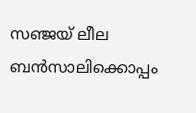സഞ്ജയ് ലീല ബന്‍സാലിക്കൊപ്പം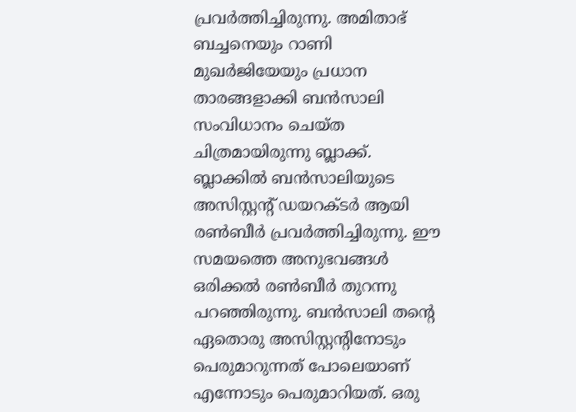പ്രവര്‍ത്തിച്ചിരുന്നു. അമിതാഭ് ബച്ചനെയും റാണി മുഖര്‍ജിയേയും പ്രധാന താരങ്ങളാക്കി ബന്‍സാലി സംവിധാനം ചെയ്ത ചിത്രമായിരുന്നു ബ്ലാക്ക്. ബ്ലാക്കില്‍ ബന്‍സാലിയുടെ അസിസ്റ്റന്‍റ് ഡയറക്ടര്‍ ആയി രണ്‍ബീര്‍ പ്രവര്‍ത്തിച്ചിരുന്നു. ഈ സമയത്തെ അനുഭവങ്ങള്‍ ഒരിക്കല്‍ രണ്‍ബീര്‍ തുറന്നു പറഞ്ഞിരുന്നു. ബന്‍സാലി തന്‍റെ ഏതൊരു അസിസ്റ്റന്‍റിനോടും പെരുമാറുന്നത് പോലെയാണ് എന്നോടും പെരുമാറിയത്. ഒരു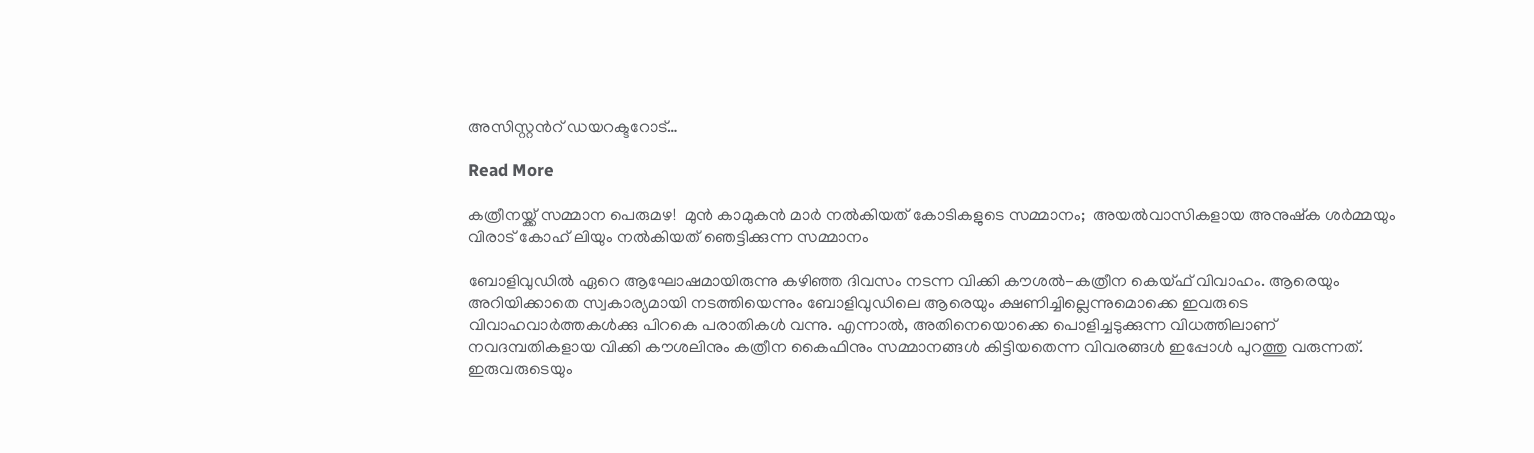അസിസ്റ്റന്‍റ് ഡയറക്ടറോട്…

Read More

കത്രീനയ്ക്ക് സമ്മാന പെരുമഴ!  മുൻ കാമുകൻ മാർ നൽകിയത് കോടികളുടെ സമ്മാനം;  അയല്‍വാസികളായ അനുഷ്‌ക ശര്‍മ്മയും വിരാട് കോഹ് ലിയും നൽകിയത് ഞെട്ടിക്കുന്ന സമ്മാനം

ബോളിവുഡില്‍ ഏറെ ആഘോഷമായിരുന്നു കഴിഞ്ഞ ദിവസം നടന്ന വിക്കി കൗശല്‍-കത്രീന കെയ്ഫ് വിവാഹം. ആരെയും അറിയിക്കാതെ സ്വകാര്യമായി നടത്തിയെന്നും ബോളിവുഡിലെ ആരെയും ക്ഷണിച്ചില്ലെന്നുമൊക്കെ ഇവരുടെ വിവാഹവാര്‍ത്തകള്‍ക്കു പിറകെ പരാതികള്‍ വന്നു. എന്നാല്‍, അതിനെയൊക്കെ പൊളിച്ചടുക്കുന്ന വിധത്തിലാണ് നവദമ്പതികളായ വിക്കി കൗശലിനും കത്രീന കൈഫിനും സമ്മാനങ്ങള്‍ കിട്ടിയതെന്ന വിവരങ്ങള്‍ ഇപ്പോള്‍ പുറത്തു വരുന്നത്. ഇരുവരുടെയും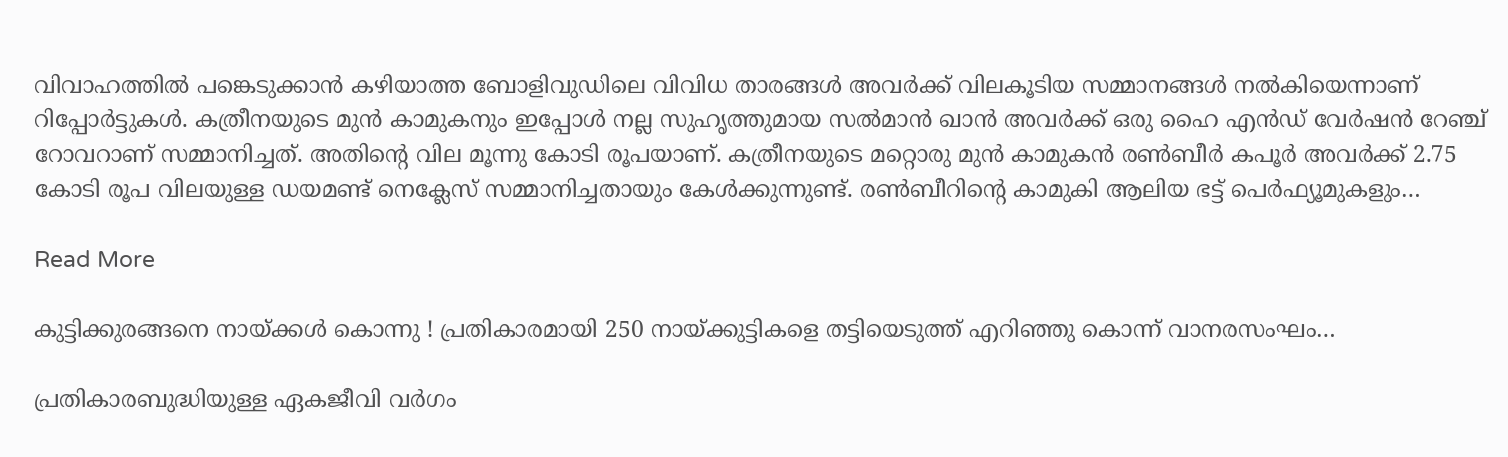വിവാഹത്തില്‍ പങ്കെടുക്കാന്‍ കഴിയാത്ത ബോളിവുഡിലെ വിവിധ താരങ്ങള്‍ അവര്‍ക്ക് വിലകൂടിയ സമ്മാനങ്ങള്‍ നല്‍കിയെന്നാണ് റിപ്പോര്‍ട്ടുകള്‍. കത്രീനയുടെ മുന്‍ കാമുകനും ഇപ്പോള്‍ നല്ല സുഹൃത്തുമായ സല്‍മാന്‍ ഖാന്‍ അവര്‍ക്ക് ഒരു ഹൈ എന്‍ഡ് വേര്‍ഷന്‍ റേഞ്ച് റോവറാണ് സമ്മാനിച്ചത്. അതിന്‍റെ വില മൂന്നു കോടി രൂപയാണ്. കത്രീനയുടെ മറ്റൊരു മുന്‍ കാമുകന്‍ രണ്‍ബീര്‍ കപൂര്‍ അവര്‍ക്ക് 2.75 കോടി രൂപ വിലയുള്ള ഡയമണ്ട് നെക്ലേസ് സമ്മാനിച്ചതായും കേള്‍ക്കുന്നുണ്ട്. രണ്‍ബീറിന്‍റെ കാമുകി ആലിയ ഭട്ട് പെര്‍ഫ്യൂമുകളും…

Read More

കുട്ടിക്കുരങ്ങനെ നായ്ക്കള്‍ കൊന്നു ! പ്രതികാരമായി 250 നായ്ക്കുട്ടികളെ തട്ടിയെടുത്ത് എറിഞ്ഞു കൊന്ന് വാനരസംഘം…

പ്രതികാരബുദ്ധിയുള്ള ഏകജീവി വര്‍ഗം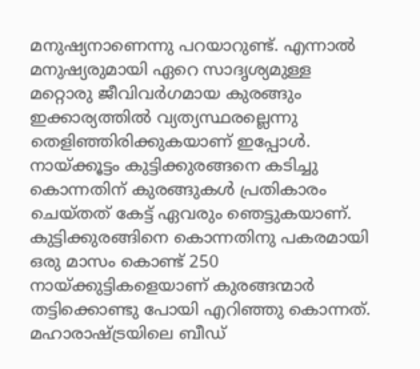മനുഷ്യനാണെന്നു പറയാറുണ്ട്. എന്നാല്‍ മനുഷ്യരുമായി ഏറെ സാദൃശ്യമുള്ള മറ്റൊരു ജീവിവര്‍ഗമായ കുരങ്ങും ഇക്കാര്യത്തില്‍ വ്യത്യസ്ഥരല്ലെന്നു തെളിഞ്ഞിരിക്കുകയാണ് ഇപ്പോള്‍. നായ്ക്കൂട്ടം കുട്ടിക്കുരങ്ങനെ കടിച്ചു കൊന്നതിന് കുരങ്ങുകള്‍ പ്രതികാരം ചെയ്തത് കേട്ട് ഏവരും ഞെട്ടുകയാണ്. കുട്ടിക്കുരങ്ങിനെ കൊന്നതിനു പകരമായി ഒരു മാസം കൊണ്ട് 250 നായ്ക്കുട്ടികളെയാണ് കുരങ്ങന്മാര്‍ തട്ടിക്കൊണ്ടു പോയി എറിഞ്ഞു കൊന്നത്. മഹാരാഷ്ട്രയിലെ ബീഡ്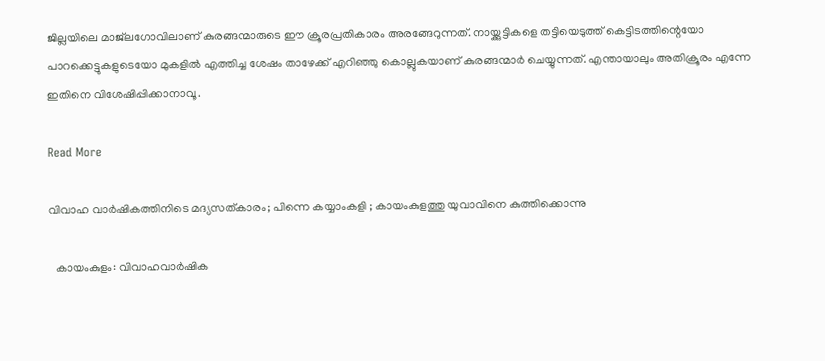ജില്ലയിലെ മാജ്‌ലഗോവിലാണ് കുരങ്ങന്മാരുടെ ഈ ക്രൂരപ്രതികാരം അരങ്ങേറുന്നത്. നായ്ക്കുട്ടികളെ തട്ടിയെടുത്ത് കെട്ടിടത്തിന്റെയോ പാറക്കെട്ടുകളുടെയോ മുകളില്‍ എത്തിച്ച ശേഷം താഴേക്ക് എറിഞ്ഞു കൊല്ലുകയാണ് കുരങ്ങന്മാര്‍ ചെയ്യുന്നത്. എന്തായാലും അതിക്രൂരം എന്നേ ഇതിനെ വിശേഷിപ്പിക്കാനാവൂ.

Read More

വിവാഹ വാർഷികത്തിനിടെ മദ്യസത്കാരം; പിന്നെ കയ്യാംകളി ; കായംകുളത്തു യുവാവിനെ കുത്തിക്കൊന്നു

  കായംകുളം: വിവാഹവാര്‍ഷിക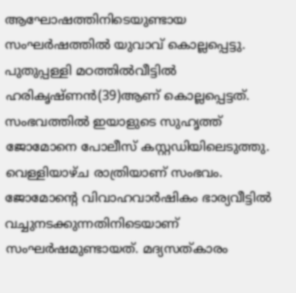ആഘോഷത്തിനിടെയുണ്ടായ സംഘര്‍ഷത്തില്‍ യുവാവ് കൊല്ലപ്പെട്ടു. പുതുപ്പള്ളി മഠത്തില്‍വീട്ടില്‍ ഹരികൃഷ്ണന്‍(39)ആണ് കൊല്ലപ്പെട്ടത്. സംഭവത്തില്‍ ഇയാളുടെ സുഹൃത്ത് ജോമോനെ പോലീസ് കസ്റ്റഡിയിലെടുത്തു. വെള്ളിയാഴ്ച രാത്രിയാണ് സംഭവം. ജോമോന്‍റെ വിവാഹവാര്‍ഷികം ഭാര്യവീട്ടില്‍ വച്ചുനടക്കുന്നതിനിടെയാണ് സംഘര്‍ഷമുണ്ടായത്. മദ്യസത്കാരം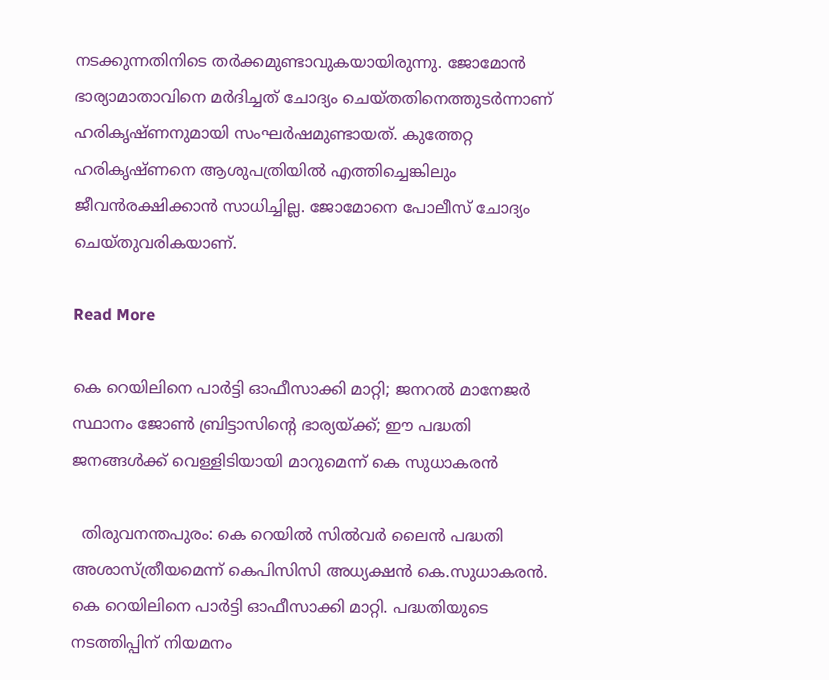നടക്കുന്നതിനിടെ തർക്കമുണ്ടാവുകയായിരുന്നു. ജോമോന്‍ ഭാര്യാമാതാവിനെ മര്‍ദിച്ചത് ചോദ്യം ചെയ്തതിനെത്തുടര്‍ന്നാണ് ഹരികൃഷ്ണനുമായി സംഘര്‍ഷമുണ്ടായത്. കുത്തേറ്റ ഹരികൃഷ്ണനെ ആശുപത്രിയില്‍ എത്തിച്ചെങ്കിലും ജീവന്‍രക്ഷിക്കാന്‍ സാധിച്ചില്ല. ജോമോനെ പോലീസ് ചോദ്യം ചെയ്തുവരികയാണ്.

Read More

കെ റെയിലിനെ പാർട്ടി ഓഫീസാക്കി മാറ്റി; ജനറൽ മാനേജർ സ്ഥാനം ജോണ്‍ ബ്രിട്ടാസിന്‍റെ ഭാര്യയ്ക്ക്; ഈ പദ്ധതി ജനങ്ങൾക്ക് വെള്ളിടിയായി മാറുമെന്ന് കെ സുധാകരൻ

  തിരുവനന്തപുരം: കെ റെയിൽ സിൽവർ ലൈൻ പദ്ധതി അശാസ്ത്രീയമെന്ന് കെപിസിസി അധ്യക്ഷൻ കെ.സുധാകരൻ. കെ റെയിലിനെ പാർട്ടി ഓഫീസാക്കി മാറ്റി. പദ്ധതിയുടെ നടത്തിപ്പിന് നിയമനം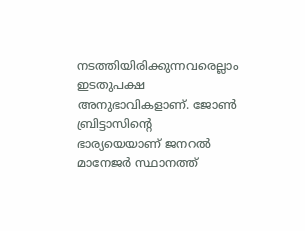നടത്തിയിരിക്കുന്നവരെല്ലാം ഇടതുപക്ഷ അനുഭാവികളാണ്. ജോണ്‍ ബ്രിട്ടാസിന്‍റെ ഭാര്യയെയാണ് ജനറൽ മാനേജർ സ്ഥാനത്ത്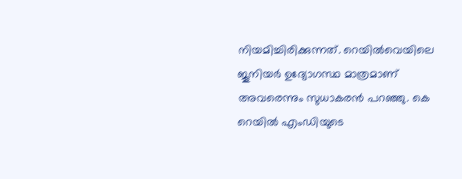നിയമിച്ചിരിക്കുന്നത്. റെയിൽവെയിലെ ജൂനിയർ ഉദ്യോഗസ്ഥ മാത്രമാണ് അവരെന്നും സുധാകരൻ പറഞ്ഞു. കെ റെയിൽ എംഡിയുടെ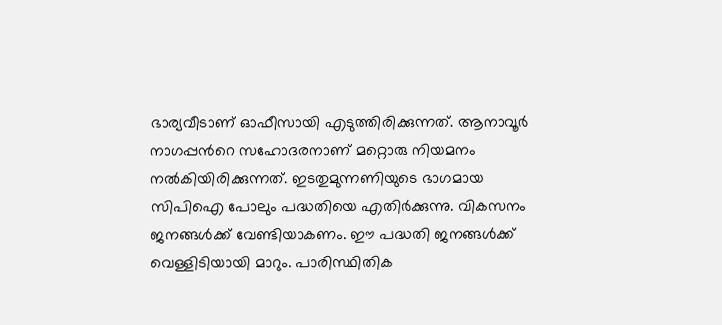ഭാര്യവീടാണ് ഓഫീസായി എടുത്തിരിക്കുന്നത്. ആനാവൂർ നാഗപ്പന്‍റെ സഹോദരനാണ് മറ്റൊരു നിയമനം നൽകിയിരിക്കുന്നത്. ഇടതുമുന്നണിയുടെ ഭാഗമായ സിപിഐ പോലും പദ്ധതിയെ എതിർക്കുന്നു. വികസനം ജനങ്ങൾക്ക് വേണ്ടിയാകണം. ഈ പദ്ധതി ജനങ്ങൾക്ക് വെള്ളിടിയായി മാറും. പാരിസ്ഥിതിക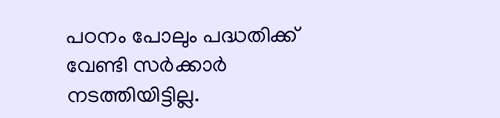പഠനം പോലും പദ്ധതിക്ക് വേണ്ടി സർക്കാർ നടത്തിയിട്ടില്ല.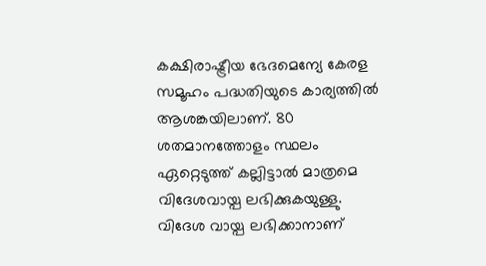കക്ഷിരാഷ്ട്രീയ ഭേദമെന്യേ കേരള സമൂഹം പദ്ധതിയുടെ കാര്യത്തിൽ ആശങ്കയിലാണ്. 80 ശതമാനത്തോളം സ്ഥലം ഏറ്റെടുത്ത് കല്ലിട്ടാൽ മാത്രമെ വിദേശവായ്പ ലഭിക്കുകയുള്ളു. വിദേശ വായ്പ ലഭിക്കാനാണ്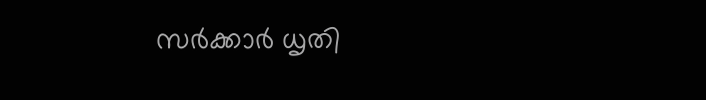സർക്കാർ ധൃതി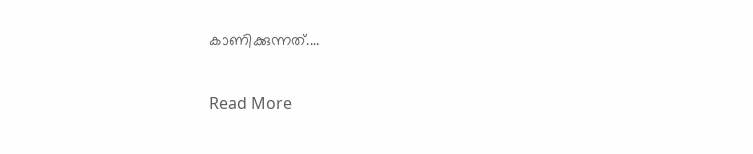കാണിക്കുന്നത്.…

Read More